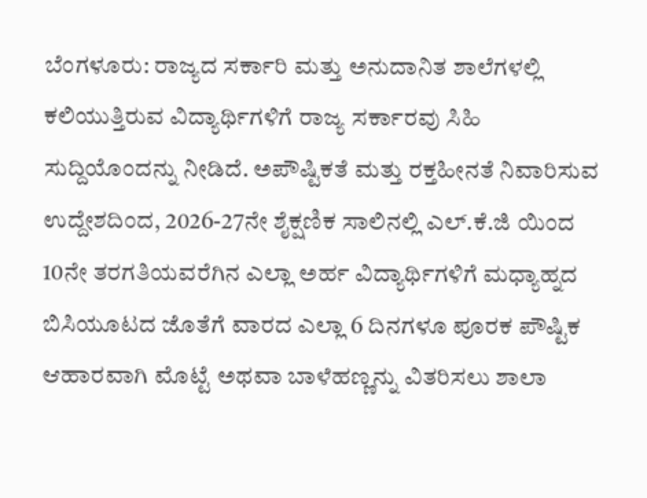ಬೆಂಗಳೂರು: ರಾಜ್ಯದ ಸರ್ಕಾರಿ ಮತ್ತು ಅನುದಾನಿತ ಶಾಲೆಗಳಲ್ಲಿ ಕಲಿಯುತ್ತಿರುವ ವಿದ್ಯಾರ್ಥಿಗಳಿಗೆ ರಾಜ್ಯ ಸರ್ಕಾರವು ಸಿಹಿ ಸುದ್ದಿಯೊಂದನ್ನು ನೀಡಿದೆ. ಅಪೌಷ್ಟಿಕತೆ ಮತ್ತು ರಕ್ತಹೀನತೆ ನಿವಾರಿಸುವ ಉದ್ದೇಶದಿಂದ, 2026-27ನೇ ಶೈಕ್ಷಣಿಕ ಸಾಲಿನಲ್ಲಿ ಎಲ್.ಕೆ.ಜಿ ಯಿಂದ 10ನೇ ತರಗತಿಯವರೆಗಿನ ಎಲ್ಲಾ ಅರ್ಹ ವಿದ್ಯಾರ್ಥಿಗಳಿಗೆ ಮಧ್ಯಾಹ್ನದ ಬಿಸಿಯೂಟದ ಜೊತೆಗೆ ವಾರದ ಎಲ್ಲಾ 6 ದಿನಗಳೂ ಪೂರಕ ಪೌಷ್ಟಿಕ ಆಹಾರವಾಗಿ ಮೊಟ್ಟೆ ಅಥವಾ ಬಾಳೆಹಣ್ಣನ್ನು ವಿತರಿಸಲು ಶಾಲಾ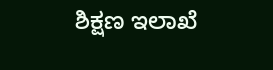ಶಿಕ್ಷಣ ಇಲಾಖೆ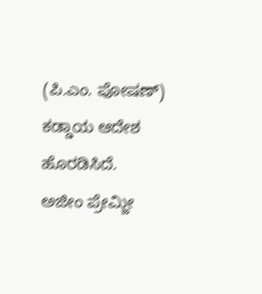(ಪಿ.ಎಂ. ಪೋಷಣ್) ಕಡ್ಡಾಯ ಆದೇಶ ಹೊರಡಿಸಿದೆ.
ಅಜೀಂ ಪ್ರೇಮ್ಜೀ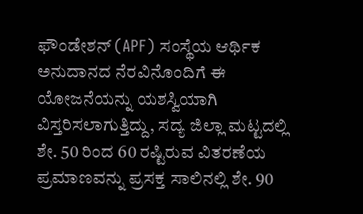ಫೌಂಡೇಶನ್ (APF) ಸಂಸ್ಥೆಯ ಆರ್ಥಿಕ ಅನುದಾನದ ನೆರವಿನೊಂದಿಗೆ ಈ ಯೋಜನೆಯನ್ನು ಯಶಸ್ವಿಯಾಗಿ ವಿಸ್ತರಿಸಲಾಗುತ್ತಿದ್ದು, ಸದ್ಯ ಜಿಲ್ಲಾ ಮಟ್ಟದಲ್ಲಿ ಶೇ. 50 ರಿಂದ 60 ರಷ್ಟಿರುವ ವಿತರಣೆಯ ಪ್ರಮಾಣವನ್ನು ಪ್ರಸಕ್ತ ಸಾಲಿನಲ್ಲಿ ಶೇ. 90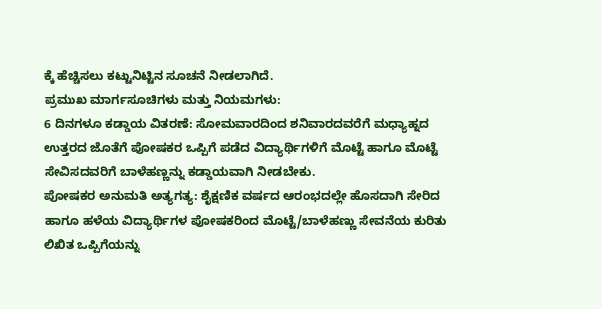ಕ್ಕೆ ಹೆಚ್ಚಿಸಲು ಕಟ್ಟುನಿಟ್ಟಿನ ಸೂಚನೆ ನೀಡಲಾಗಿದೆ.
ಪ್ರಮುಖ ಮಾರ್ಗಸೂಚಿಗಳು ಮತ್ತು ನಿಯಮಗಳು:
6 ದಿನಗಳೂ ಕಡ್ಡಾಯ ವಿತರಣೆ: ಸೋಮವಾರದಿಂದ ಶನಿವಾರದವರೆಗೆ ಮಧ್ಯಾಹ್ನದ ಉತ್ತರದ ಜೊತೆಗೆ ಪೋಷಕರ ಒಪ್ಪಿಗೆ ಪಡೆದ ವಿದ್ಯಾರ್ಥಿಗಳಿಗೆ ಮೊಟ್ಟೆ ಹಾಗೂ ಮೊಟ್ಟೆ ಸೇವಿಸದವರಿಗೆ ಬಾಳೆಹಣ್ಣನ್ನು ಕಡ್ಡಾಯವಾಗಿ ನೀಡಬೇಕು.
ಪೋಷಕರ ಅನುಮತಿ ಅತ್ಯಗತ್ಯ: ಶೈಕ್ಷಣಿಕ ವರ್ಷದ ಆರಂಭದಲ್ಲೇ ಹೊಸದಾಗಿ ಸೇರಿದ ಹಾಗೂ ಹಳೆಯ ವಿದ್ಯಾರ್ಥಿಗಳ ಪೋಷಕರಿಂದ ಮೊಟ್ಟೆ/ಬಾಳೆಹಣ್ಣು ಸೇವನೆಯ ಕುರಿತು ಲಿಖಿತ ಒಪ್ಪಿಗೆಯನ್ನು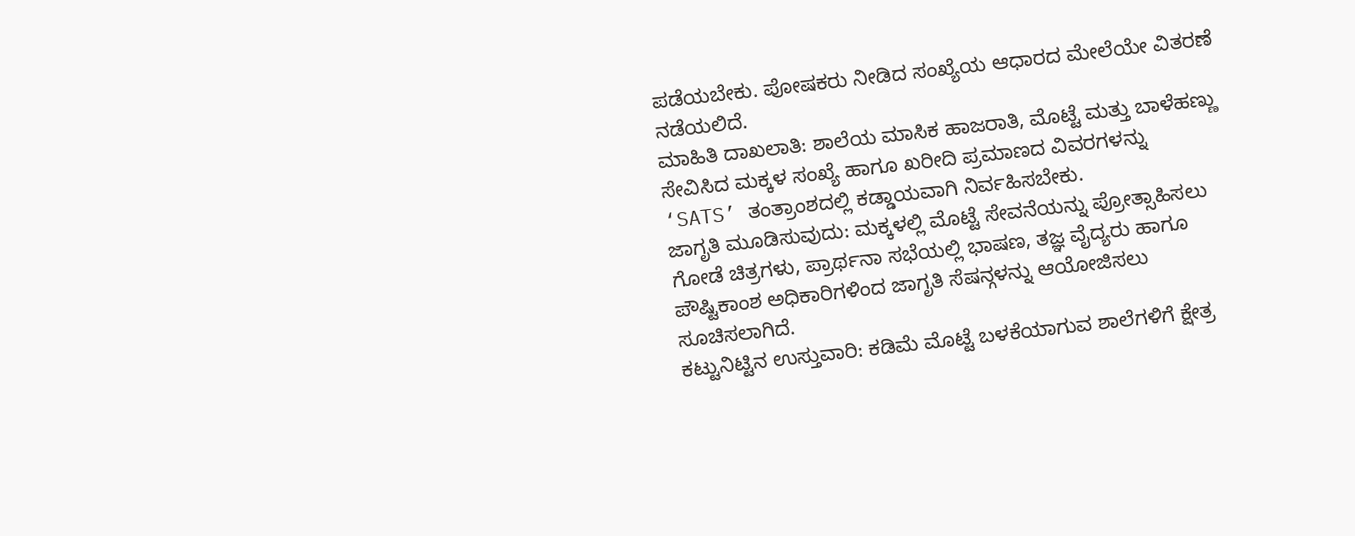ಪಡೆಯಬೇಕು. ಪೋಷಕರು ನೀಡಿದ ಸಂಖ್ಯೆಯ ಆಧಾರದ ಮೇಲೆಯೇ ವಿತರಣೆ ನಡೆಯಲಿದೆ.
ಮಾಹಿತಿ ದಾಖಲಾತಿ: ಶಾಲೆಯ ಮಾಸಿಕ ಹಾಜರಾತಿ, ಮೊಟ್ಟೆ ಮತ್ತು ಬಾಳೆಹಣ್ಣು ಸೇವಿಸಿದ ಮಕ್ಕಳ ಸಂಖ್ಯೆ ಹಾಗೂ ಖರೀದಿ ಪ್ರಮಾಣದ ವಿವರಗಳನ್ನು ‘SATS’ ತಂತ್ರಾಂಶದಲ್ಲಿ ಕಡ್ಡಾಯವಾಗಿ ನಿರ್ವಹಿಸಬೇಕು.
ಜಾಗೃತಿ ಮೂಡಿಸುವುದು: ಮಕ್ಕಳಲ್ಲಿ ಮೊಟ್ಟೆ ಸೇವನೆಯನ್ನು ಪ್ರೋತ್ಸಾಹಿಸಲು ಗೋಡೆ ಚಿತ್ರಗಳು, ಪ್ರಾರ್ಥನಾ ಸಭೆಯಲ್ಲಿ ಭಾಷಣ, ತಜ್ಞ ವೈದ್ಯರು ಹಾಗೂ ಪೌಷ್ಟಿಕಾಂಶ ಅಧಿಕಾರಿಗಳಿಂದ ಜಾಗೃತಿ ಸೆಷನ್ಗಳನ್ನು ಆಯೋಜಿಸಲು ಸೂಚಿಸಲಾಗಿದೆ.
ಕಟ್ಟುನಿಟ್ಟಿನ ಉಸ್ತುವಾರಿ: ಕಡಿಮೆ ಮೊಟ್ಟೆ ಬಳಕೆಯಾಗುವ ಶಾಲೆಗಳಿಗೆ ಕ್ಷೇತ್ರ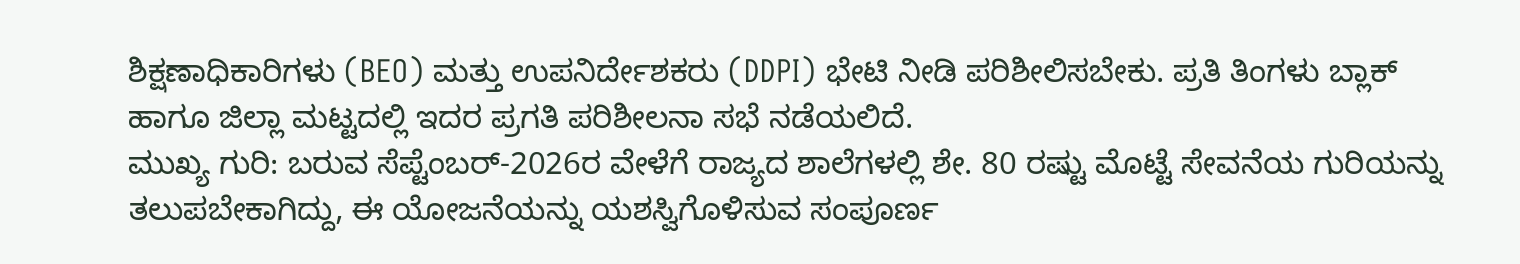ಶಿಕ್ಷಣಾಧಿಕಾರಿಗಳು (BEO) ಮತ್ತು ಉಪನಿರ್ದೇಶಕರು (DDPI) ಭೇಟಿ ನೀಡಿ ಪರಿಶೀಲಿಸಬೇಕು. ಪ್ರತಿ ತಿಂಗಳು ಬ್ಲಾಕ್ ಹಾಗೂ ಜಿಲ್ಲಾ ಮಟ್ಟದಲ್ಲಿ ಇದರ ಪ್ರಗತಿ ಪರಿಶೀಲನಾ ಸಭೆ ನಡೆಯಲಿದೆ.
ಮುಖ್ಯ ಗುರಿ: ಬರುವ ಸೆಪ್ಟೆಂಬರ್-2026ರ ವೇಳೆಗೆ ರಾಜ್ಯದ ಶಾಲೆಗಳಲ್ಲಿ ಶೇ. 80 ರಷ್ಟು ಮೊಟ್ಟೆ ಸೇವನೆಯ ಗುರಿಯನ್ನು ತಲುಪಬೇಕಾಗಿದ್ದು, ಈ ಯೋಜನೆಯನ್ನು ಯಶಸ್ವಿಗೊಳಿಸುವ ಸಂಪೂರ್ಣ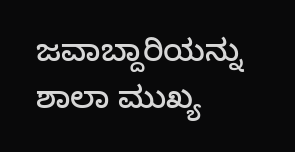ಜವಾಬ್ದಾರಿಯನ್ನು ಶಾಲಾ ಮುಖ್ಯ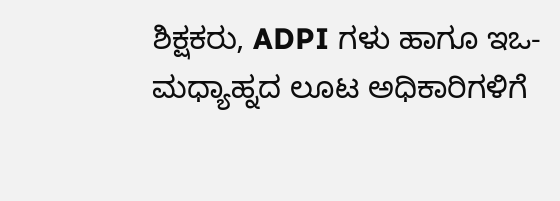ಶಿಕ್ಷಕರು, ADPI ಗಳು ಹಾಗೂ ಇಒ-ಮಧ್ಯಾಹ್ನದ ಲೂಟ ಅಧಿಕಾರಿಗಳಿಗೆ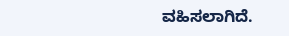ವಹಿಸಲಾಗಿದೆ.